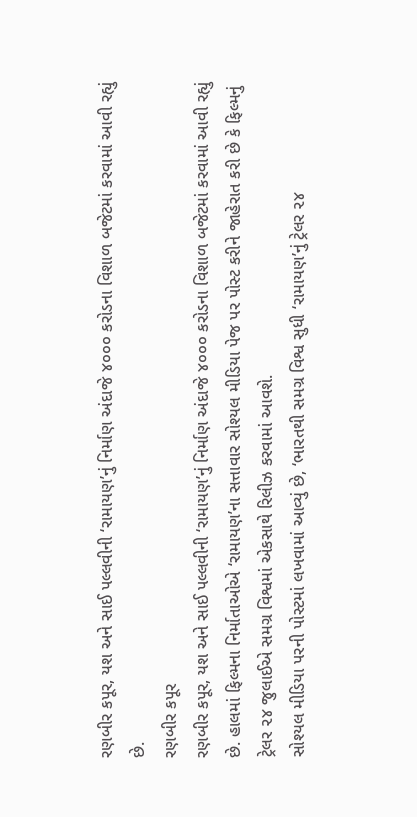રણબીર કપૂર, યશ અને સાઈ પલ્લવીની ‘રામાયણ’નું નિર્માણ અંદાજે ૪૦૦૦ કરોડના વિશાળ બજેટમાં કરવામાં આવી રહ્યું છે.
રણબીર કપૂર
રણબીર કપૂર, યશ અને સાઈ પલ્લવીની ‘રામાયણ’નું નિર્માણ અંદાજે ૪૦૦૦ કરોડના વિશાળ બજેટમાં કરવામાં આવી રહ્યું છે. હાલમાં ફિલ્મના નિર્માતાઓએ ‘રામાયણ’ના સત્તાવાર સોશ્યલ મીડિયા પેજ પર પોસ્ટ કરીને જાહેરાત કરી છે કે ફિલ્મનું ટ્રેલર ૨૪ જુલાઈએ સમગ્ર વિશ્વમાં એકસાથે રિલીઝ કરવામાં આવશે.
સોશ્યલ મીડિયા પરની પોસ્ટમાં લખવામાં આવ્યું છે, ‘ભારતથી સમગ્ર વિશ્વ સુધી ‘રામાયણ’નું ટ્રેલર ૨૪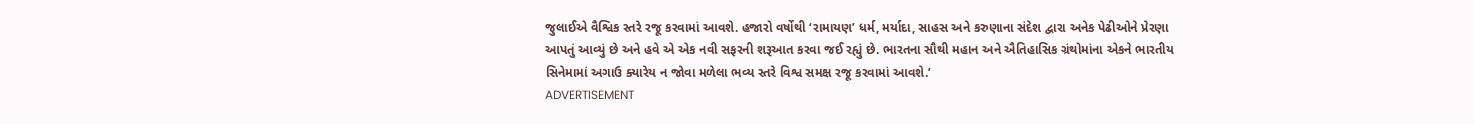જુલાઈએ વૈશ્વિક સ્તરે રજૂ કરવામાં આવશે. હજારો વર્ષોથી ‘રામાયણ’ ધર્મ, મર્યાદા, સાહસ અને કરુણાના સંદેશ દ્વારા અનેક પેઢીઓને પ્રેરણા આપતું આવ્યું છે અને હવે એ એક નવી સફરની શરૂઆત કરવા જઈ રહ્યું છે. ભારતના સૌથી મહાન અને ઐતિહાસિક ગ્રંથોમાંના એકને ભારતીય સિનેમામાં અગાઉ ક્યારેય ન જોવા મળેલા ભવ્ય સ્તરે વિશ્વ સમક્ષ રજૂ કરવામાં આવશે.’
ADVERTISEMENT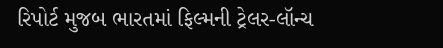રિપોર્ટ મુજબ ભારતમાં ફિલ્મની ટ્રેલર-લૉન્ચ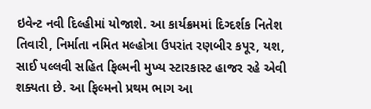ઇવેન્ટ નવી દિલ્હીમાં યોજાશે. આ કાર્યક્રમમાં દિગ્દર્શક નિતેશ તિવારી, નિર્માતા નમિત મલ્હોત્રા ઉપરાંત રણબીર કપૂર, યશ, સાઈ પલ્લવી સહિત ફિલ્મની મુખ્ય સ્ટારકાસ્ટ હાજર રહે એવી શક્યતા છે. આ ફિલ્મનો પ્રથમ ભાગ આ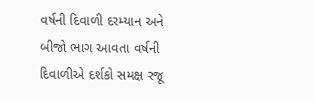વર્ષની દિવાળી દરમ્યાન અને બીજો ભાગ આવતા વર્ષની દિવાળીએ દર્શકો સમક્ષ રજૂ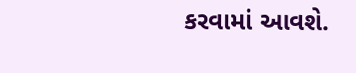કરવામાં આવશે.